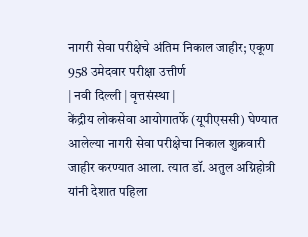नागरी सेवा परीक्षेचे अंतिम निकाल जाहीर; एकूण 958 उमेदवार परीक्षा उत्तीर्ण
| नवी दिल्ली | वृत्तसंस्था |
केंद्रीय लोकसेवा आयोगातर्फे (यूपीएससी) घेण्यात आलेल्या नागरी सेवा परीक्षेचा निकाल शुक्रवारी जाहीर करण्यात आला. त्यात डॉ. अतुल अग्निहोत्री यांनी देशात पहिला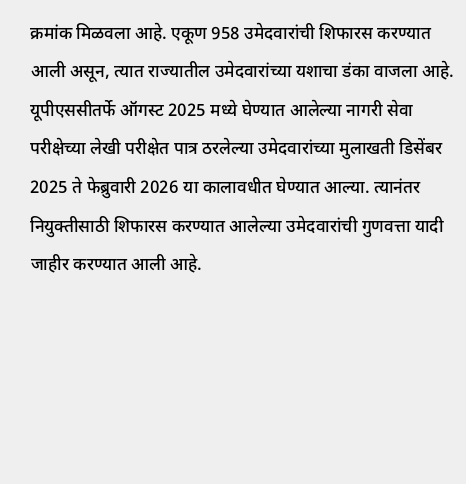क्रमांक मिळवला आहे. एकूण 958 उमेदवारांची शिफारस करण्यात आली असून, त्यात राज्यातील उमेदवारांच्या यशाचा डंका वाजला आहे.
यूपीएससीतर्फे ऑगस्ट 2025 मध्ये घेण्यात आलेल्या नागरी सेवा परीक्षेच्या लेखी परीक्षेत पात्र ठरलेल्या उमेदवारांच्या मुलाखती डिसेंबर 2025 ते फेब्रुवारी 2026 या कालावधीत घेण्यात आल्या. त्यानंतर नियुक्तीसाठी शिफारस करण्यात आलेल्या उमेदवारांची गुणवत्ता यादी जाहीर करण्यात आली आहे.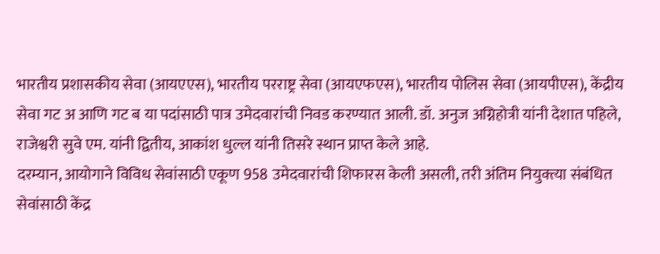भारतीय प्रशासकीय सेवा (आयएएस), भारतीय परराष्ट्र सेवा (आयएफएस), भारतीय पोलिस सेवा (आयपीएस), केंद्रीय सेवा गट अ आणि गट ब या पदांसाठी पात्र उमेदवारांची निवड करण्यात आली. डॉ. अनुज अग्निहोत्री यांनी देशात पहिले, राजेश्वरी सुवे एम. यांनी द्वितीय, आकांश धुल्ल यांनी तिसरे स्थान प्राप्त केले आहे.
दरम्यान, आयोगाने विविध सेवांसाठी एकूण 958 उमेदवारांची शिफारस केली असली, तरी अंतिम नियुक्त्या संबंधित सेवांसाठी केंद्र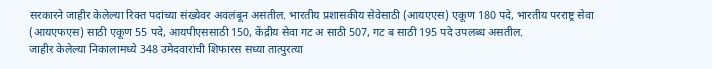सरकारने जाहीर केलेल्या रिक्त पदांच्या संख्येवर अवलंबून असतील. भारतीय प्रशासकीय सेवेसाठी (आयएएस) एकूण 180 पदे, भारतीय परराष्ट्र सेवा (आयएफएस) साठी एकूण 55 पदे, आयपीएससाठी 150, केंद्रीय सेवा गट अ साठी 507, गट ब साठी 195 पदे उपलब्ध असतील.
जाहीर केलेल्या निकालामध्ये 348 उमेदवारांची शिफारस सध्या तात्पुरत्या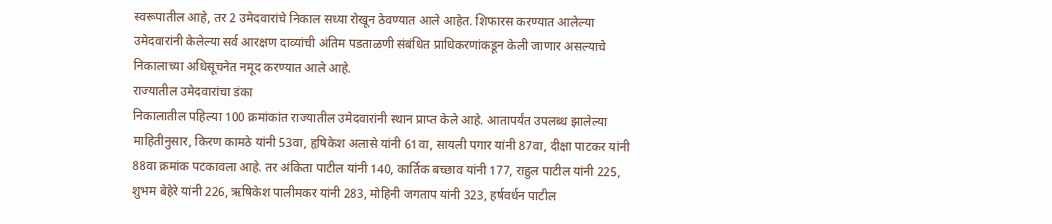स्वरूपातील आहे, तर 2 उमेदवारांचे निकाल सध्या रोखून ठेवण्यात आले आहेत. शिफारस करण्यात आलेल्या उमेदवारांनी केलेल्या सर्व आरक्षण दाव्यांची अंतिम पडताळणी संबंधित प्राधिकरणांकडून केली जाणार असल्याचे निकालाच्या अधिसूचनेत नमूद करण्यात आले आहे.
राज्यातील उमेदवारांचा डंका
निकालातील पहिल्या 100 क्रमांकांत राज्यातील उमेदवारांनी स्थान प्राप्त केले आहे. आतापर्यंत उपलब्ध झालेल्या माहितीनुसार, किरण कामठे यांनी 53वा, हृषिकेश अलासे यांनी 61वा, सायली पगार यांनी 87वा, दीक्षा पाटकर यांनी 88वा क्रमांक पटकावला आहे. तर अंकिता पाटील यांनी 140, कार्तिक बच्छाव यांनी 177, राहुल पाटील यांनी 225, शुभम बेहेरे यांनी 226, ऋषिकेश पालीमकर यांनी 283, मोहिनी जगताप यांनी 323, हर्षवर्धन पाटील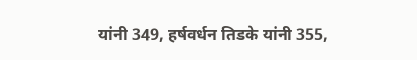यांनी 349, हर्षवर्धन तिडके यांनी 355,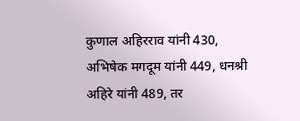कुणाल अहिरराव यांनी 430, अभिषेक मगदूम यांनी 449, धनश्री अहिरे यांनी 489, तर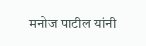मनोज पाटील यांनी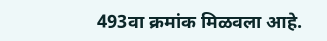493वा क्रमांक मिळवला आहे.